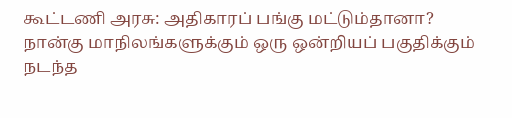கூட்டணி அரசு: அதிகாரப் பங்கு மட்டும்தானா?
நான்கு மாநிலங்களுக்கும் ஒரு ஒன்றியப் பகுதிக்கும் நடந்த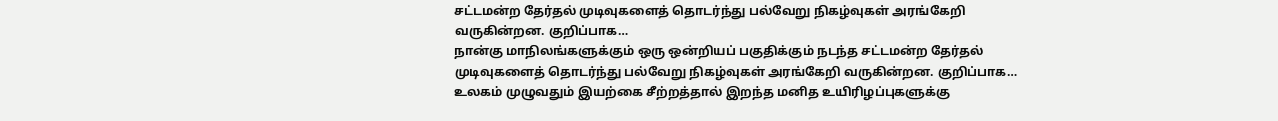சட்டமன்ற தேர்தல் முடிவுகளைத் தொடர்ந்து பல்வேறு நிகழ்வுகள் அரங்கேறி வருகின்றன. குறிப்பாக…
நான்கு மாநிலங்களுக்கும் ஒரு ஒன்றியப் பகுதிக்கும் நடந்த சட்டமன்ற தேர்தல் முடிவுகளைத் தொடர்ந்து பல்வேறு நிகழ்வுகள் அரங்கேறி வருகின்றன. குறிப்பாக…
உலகம் முழுவதும் இயற்கை சீற்றத்தால் இறந்த மனித உயிரிழப்புகளுக்கு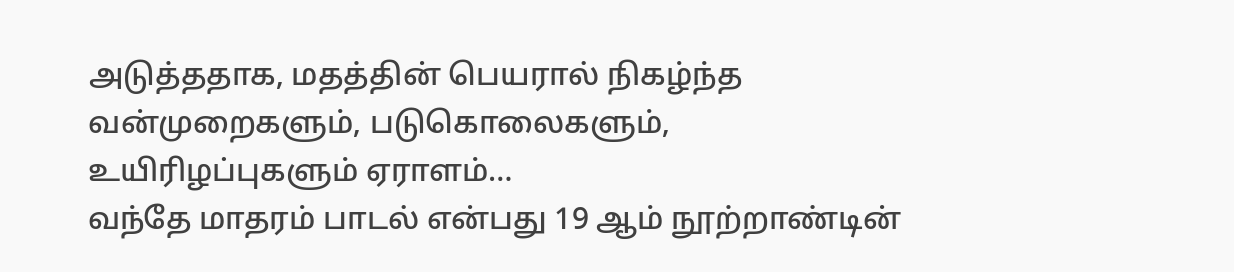அடுத்ததாக, மதத்தின் பெயரால் நிகழ்ந்த வன்முறைகளும், படுகொலைகளும், உயிரிழப்புகளும் ஏராளம்…
வந்தே மாதரம் பாடல் என்பது 19 ஆம் நூற்றாண்டின்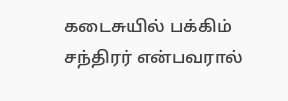கடைசுயில் பக்கிம் சந்திரர் என்பவரால்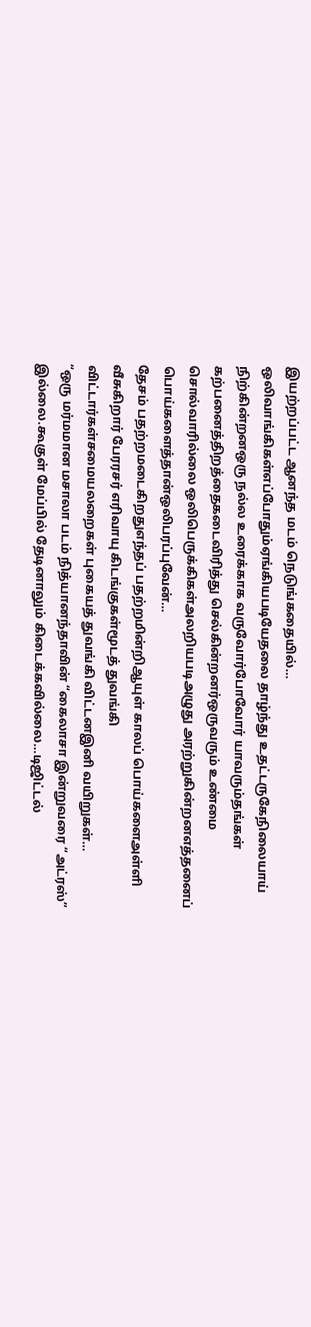இயற்றப்பட்ட ஆனந்த மடம் நெடுங்கதையில்…
ஒலிவாங்கிகள்எப்போதும்ஏங்கியபடியேதலை தாழ்ந்து உதட்டருகேநிலையாய் நிற்கின்றனஒரு நல்ல உரைக்காக வருவோர்போவோர் யாவரும்தங்கள் கற்பனைத்திறத்தைகடைவிரித்து செல்கின்றனர்ஒருவரும் உண்மை சொல்வாரில்லை ஒலிபெருக்கிகள்அலறியபடிஅழுது அரற்றுகின்றனஎத்தனைப் பொய்களைத்தான்ஒலிபரப்புவேன்…
தேசம் பதற்றமடைகிறதுஎந்தப் பதற்றமின்றிஆயுள் காலப் பொய்களைஅள்ளி வீசுகிறார் பேரரசர் எரிவாயு கிடங்குகள்மூடத் துவங்கி விட்டார்கள்சமையலறைகள் புகையத் துவங்கி விட்டனஇனி வயிறுகள்…
“ஒரு மர்மமான மசாலா படம் நித்யானந்தாவின் “கைலாசா இன்றுவரை “அட்ரஸ்” இல்லை.கூகுள் மேப்பில் தேடினாலும் கிடைக்கவில்லை…டிஜிட்டல்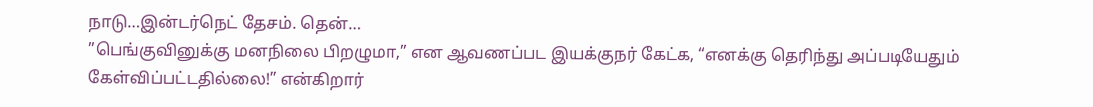நாடு…இன்டர்நெட் தேசம். தென்…
”பெங்குவினுக்கு மனநிலை பிறழுமா,” என ஆவணப்பட இயக்குநர் கேட்க, “எனக்கு தெரிந்து அப்படியேதும் கேள்விப்பட்டதில்லை!” என்கிறார்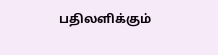பதிலளிக்கும்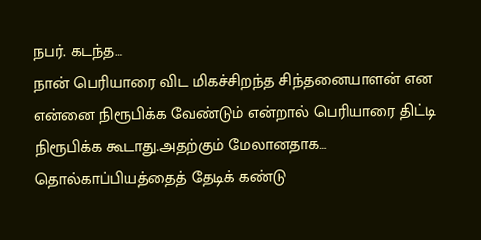நபர். கடந்த…
நான் பெரியாரை விட மிகச்சிறந்த சிந்தனையாளன் என என்னை நிரூபிக்க வேண்டும் என்றால் பெரியாரை திட்டி நிரூபிக்க கூடாது.அதற்கும் மேலானதாக…
தொல்காப்பியத்தைத் தேடிக் கண்டு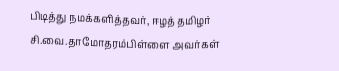பிடித்து நமக்களித்தவர், ஈழத் தமிழர் சி.வை.தாமோதரம்பிள்ளை அவர்கள்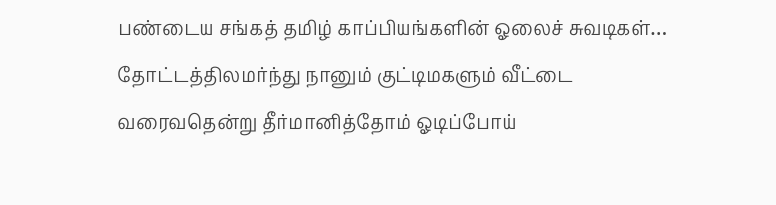பண்டைய சங்கத் தமிழ் காப்பியங்களின் ஓலைச் சுவடிகள்…
தோட்டத்திலமர்ந்து நானும் குட்டிமகளும் வீட்டை வரைவதென்று தீர்மானித்தோம் ஓடிப்போய்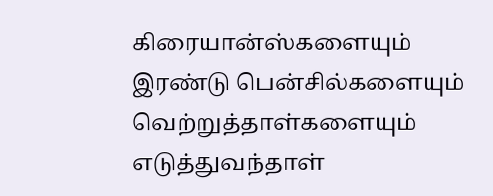கிரையான்ஸ்களையும் இரண்டு பென்சில்களையும் வெற்றுத்தாள்களையும் எடுத்துவந்தாள்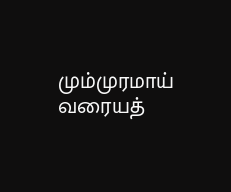மும்முரமாய் வரையத்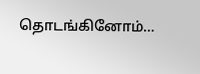தொடங்கினோம்…